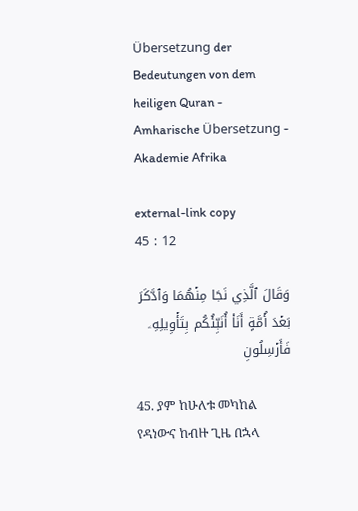Übersetzung der Bedeutungen von dem heiligen Quran - Amharische Übersetzung - Akademie Afrika

external-link copy
45 : 12

وَقَالَ ٱلَّذِي نَجَا مِنۡهُمَا وَٱدَّكَرَ بَعۡدَ أُمَّةٍ أَنَا۠ أُنَبِّئُكُم بِتَأۡوِيلِهِۦ فَأَرۡسِلُونِ

45. ያም ከሁለቱ መካከል የዳነውና ከብዙ ጊዜ በኋላ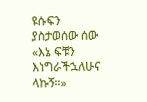ዩሱፍን ያስታወሰው ሰው «እኔ ፍቹን እነግራችኋለሁና ላኩኝ።»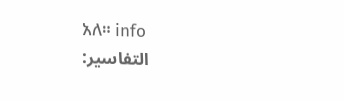አለ። info
التفاسير: